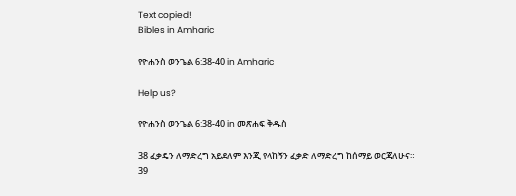Text copied!
Bibles in Amharic

የዮሐንስ ወንጌል 6:38-40 in Amharic

Help us?

የዮሐንስ ወንጌል 6:38-40 in መጽሐፍ ቅዱስ

38 ፈቃዴን ለማድረግ አይደለም እንጂ የላከኝን ፈቃድ ለማድረግ ከሰማይ ወርጃለሁና።
39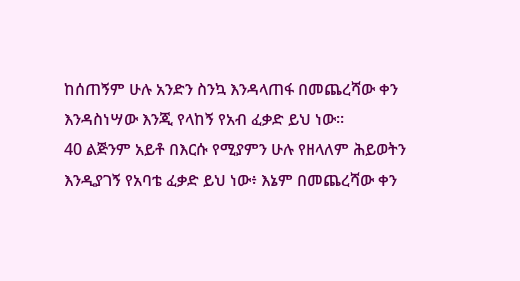ከሰጠኝም ሁሉ አንድን ስንኳ እንዳላጠፋ በመጨረሻው ቀን እንዳስነሣው እንጂ የላከኝ የአብ ፈቃድ ይህ ነው።
40 ልጅንም አይቶ በእርሱ የሚያምን ሁሉ የዘላለም ሕይወትን እንዲያገኝ የአባቴ ፈቃድ ይህ ነው፥ እኔም በመጨረሻው ቀን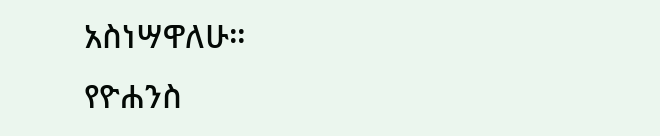አስነሣዋለሁ።
የዮሐንስ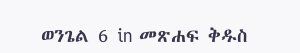ወንጌል 6 in መጽሐፍ ቅዱስ